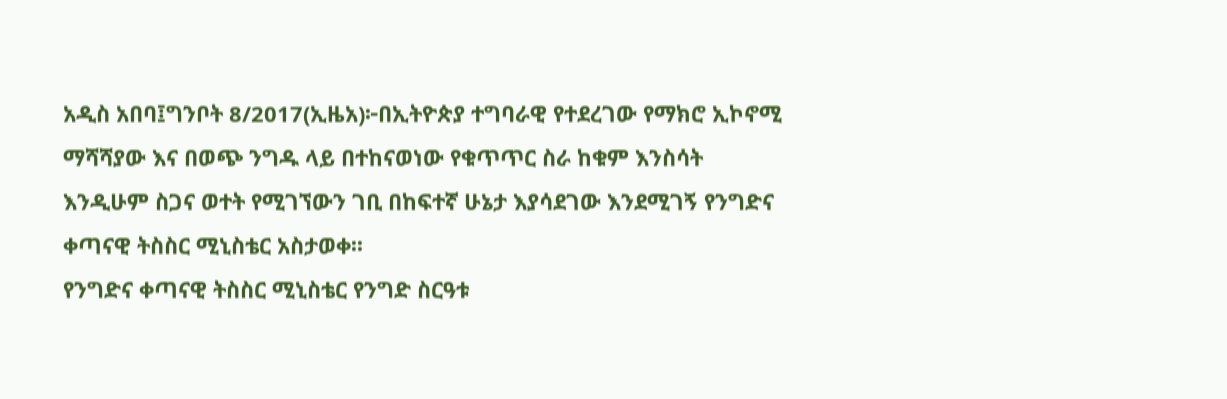አዲስ አበባ፤ግንቦት 8/2017(ኢዜአ)፦በኢትዮጵያ ተግባራዊ የተደረገው የማክሮ ኢኮኖሚ ማሻሻያው እና በወጭ ንግዱ ላይ በተከናወነው የቁጥጥር ስራ ከቁም እንስሳት እንዲሁም ስጋና ወተት የሚገኘውን ገቢ በከፍተኛ ሁኔታ እያሳደገው እንደሚገኝ የንግድና ቀጣናዊ ትስስር ሚኒስቴር አስታወቀ፡፡
የንግድና ቀጣናዊ ትስስር ሚኒስቴር የንግድ ስርዓቱ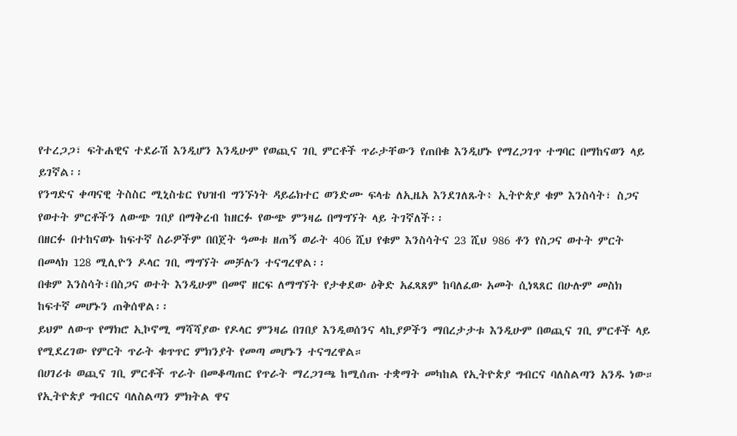የተረጋጋ፣ ፍትሐዊና ተደራሽ እንዲሆን እንዲሁም የወጪና ገቢ ምርቶች ጥራታቸውን የጠበቁ እንዲሆኑ የማረጋገጥ ተግባር በማከናወን ላይ ይገኛል፡፡
የንግድና ቀጣናዊ ትስስር ሚኒስቴር የህዝብ ግንኙነት ዳይሬክተር ወንድሙ ፍላቴ ለኢዜአ እንደገለጹት፥ ኢትዮጵያ ቁም እንስሳት፣ ስጋና የወተት ምርቶችን ለውጭ ገበያ በማቅረብ ከዘርፉ የውጭ ምንዛሬ በማግኘት ላይ ትገኛለች፡፡
በዘርፉ በተከናወኑ ከፍተኛ ስራዎችም በበጀት ዓመቱ ዘጠኝ ወራት 406 ሺህ የቁም እንስሳትና 23 ሺህ 986 ቶን የስጋና ወተት ምርት በመላክ 128 ሚሊዮን ዶላር ገቢ ማግኘት መቻሉን ተናግረዋል፡፡
በቁም እንስሳት፣በስጋና ወተት እንዲሁም በመኖ ዘርፍ ለማግኘት የታቀደው ዕቅድ አፈጻጸም ከባለፈው አመት ሲነጻጸር በሁሉም መስክ ከፍተኛ መሆኑን ጠቅሰዋል፡፡
ይህም ለውጥ የማክሮ ኢኮኖሚ ማሻሻያው የዶላር ምንዛሬ በገበያ እንዲወሰንና ላኪያዎችን ማበረታታቱ እንዲሁም በወጪና ገቢ ምርቶች ላይ የሚደረገው የምርት ጥራት ቁጥጥር ምክንያት የመጣ መሆኑን ተናግረዋል።
በሀገሪቱ ወጪና ገቢ ምርቶች ጥራት በመቆጣጠር የጥራት ማረጋገጫ ከሚሰጡ ተቋማት መካከል የኢትዮጵያ ግብርና ባለስልጣን አንዱ ነው።
የኢትዮጵያ ግብርና ባለስልጣን ምክትል ዋና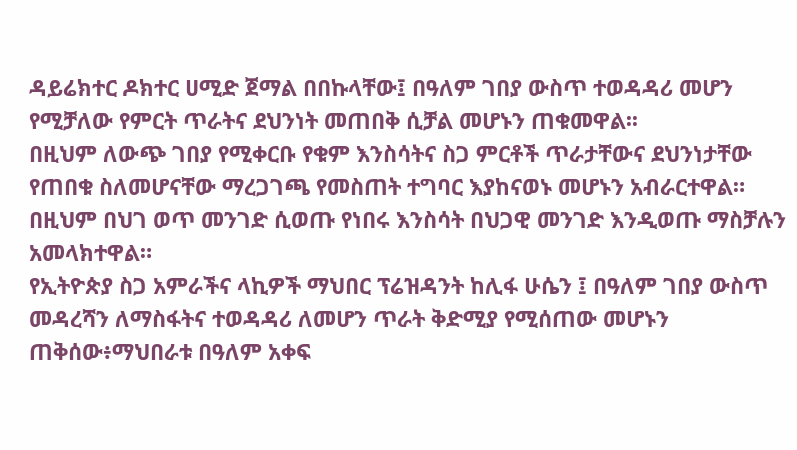ዳይሬክተር ዶክተር ሀሚድ ጀማል በበኩላቸው፤ በዓለም ገበያ ውስጥ ተወዳዳሪ መሆን የሚቻለው የምርት ጥራትና ደህንነት መጠበቅ ሲቻል መሆኑን ጠቁመዋል፡፡
በዚህም ለውጭ ገበያ የሚቀርቡ የቁም እንስሳትና ስጋ ምርቶች ጥራታቸውና ደህንነታቸው የጠበቁ ስለመሆናቸው ማረጋገጫ የመስጠት ተግባር እያከናወኑ መሆኑን አብራርተዋል።
በዚህም በህገ ወጥ መንገድ ሲወጡ የነበሩ እንስሳት በህጋዊ መንገድ እንዲወጡ ማስቻሉን አመላክተዋል።
የኢትዮጵያ ስጋ አምራችና ላኪዎች ማህበር ፕሬዝዳንት ከሊፋ ሁሴን ፤ በዓለም ገበያ ውስጥ መዳረሻን ለማስፋትና ተወዳዳሪ ለመሆን ጥራት ቅድሚያ የሚሰጠው መሆኑን ጠቅሰው፥ማህበራቱ በዓለም አቀፍ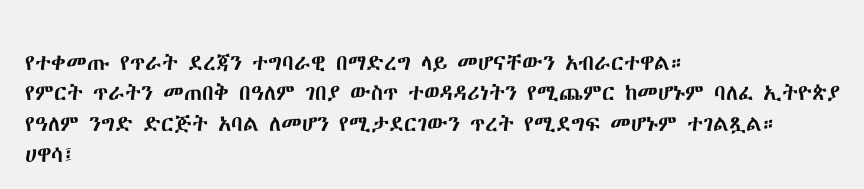የተቀመጡ የጥራት ደረጃን ተግባራዊ በማድረግ ላይ መሆናቸውን አብራርተዋል።
የምርት ጥራትን መጠበቅ በዓለም ገበያ ውስጥ ተወዳዳሪነትን የሚጨምር ከመሆኑም ባለፈ ኢትዮጵያ የዓለም ንግድ ድርጅት አባል ለመሆን የሚታደርገውን ጥረት የሚደግፍ መሆኑም ተገልጿል።
ሀዋሳ፤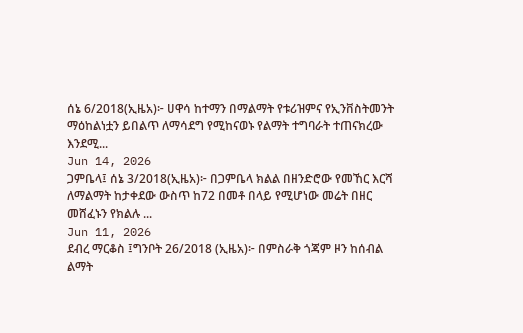ሰኔ 6/2018(ኢዜአ)፦ ሀዋሳ ከተማን በማልማት የቱሪዝምና የኢንቨስትመንት ማዕከልነቷን ይበልጥ ለማሳደግ የሚከናወኑ የልማት ተግባራት ተጠናክረው እንደሚ...
Jun 14, 2026
ጋምቤላ፤ ሰኔ 3/2018(ኢዜአ)፦ በጋምቤላ ክልል በዘንድሮው የመኸር እርሻ ለማልማት ከታቀደው ውስጥ ከ72 በመቶ በላይ የሚሆነው መሬት በዘር መሸፈኑን የክልሉ ...
Jun 11, 2026
ደብረ ማርቆስ ፤ግንቦት 26/2018 (ኢዜአ)፦ በምስራቅ ጎጃም ዞን ከሰብል ልማት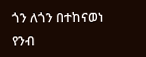ጎን ለጎን በተከናወነ የንብ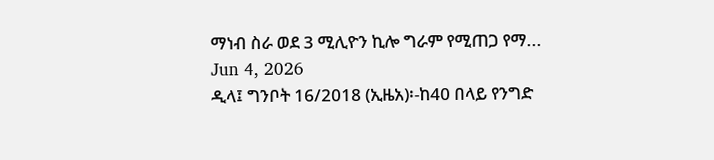ማነብ ስራ ወደ 3 ሚሊዮን ኪሎ ግራም የሚጠጋ የማ...
Jun 4, 2026
ዲላ፤ ግንቦት 16/2018 (ኢዜአ)፡-ከ40 በላይ የንግድ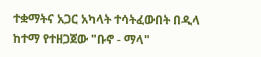ተቋማትና አጋር አካላት ተሳትፈውበት በዲላ ከተማ የተዘጋጀው "ቡኖ - ማላ"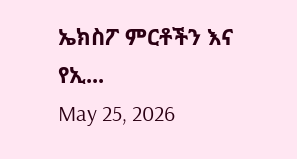ኤክስፖ ምርቶችን እና የኢ...
May 25, 2026